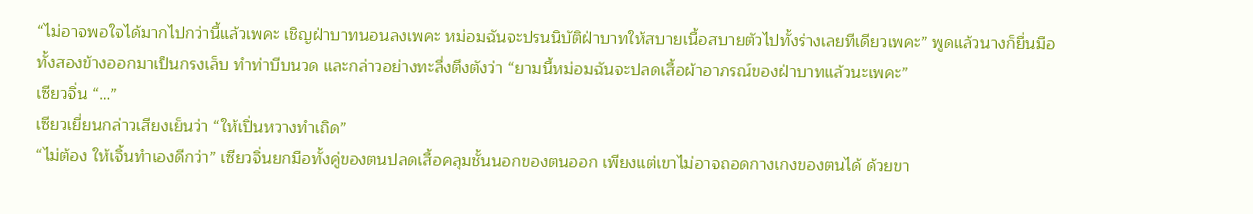“ไม่อาจพอใจได้มากไปกว่านี้แล้วเพคะ เชิญฝ่าบาทนอนลงเพคะ หม่อมฉันจะปรนนิบัติฝ่าบาทให้สบายเนื้อสบายตัวไปทั้งร่างเลยทีเดียวเพคะ” พูดแล้วนางก็ยื่นมือทั้งสองข้างออกมาเป็นกรงเล็บ ทำท่าบีบนวด และกล่าวอย่างทะลึ่งตึงตังว่า “ยามนี้หม่อมฉันจะปลดเสื้อผ้าอาภรณ์ของฝ่าบาทแล้วนะเพคะ”
เซียวจิ่น “…”
เซียวเยี่ยนกล่าวเสียงเย็นว่า “ให้เปิ่นหวางทำเถิด”
“ไม่ต้อง ให้เจิ้นทำเองดีกว่า” เซียวจิ่นยกมือทั้งคู่ของตนปลดเสื้อคลุมชั้นนอกของตนออก เพียงแต่เขาไม่อาจถอดกางเกงของตนได้ ด้วยขา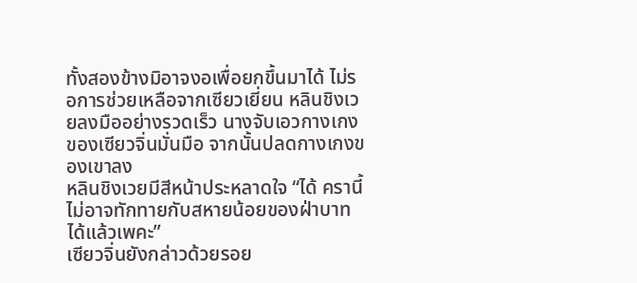ทั้งสองข้างมิอาจงอเพื่อยกขึ้นมาได้ ไม่รอการช่วยเหลือจากเซียวเยี่ยน หลินชิงเวยลงมืออย่างรวดเร็ว นางจับเอวกางเกงของเซียวจิ่นมั่นมือ จากนั้นปลดกางเกงของเขาลง
หลินชิงเวยมีสีหน้าประหลาดใจ “ได้ ครานี้ไม่อาจทักทายกับสหายน้อยของฝ่าบาทได้แล้วเพคะ”
เซียวจิ่นยังกล่าวด้วยรอย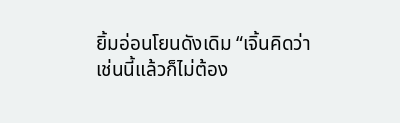ยิ้มอ่อนโยนดังเดิม “เจิ้นคิดว่า เช่นนี้แล้วก็ไม่ต้อง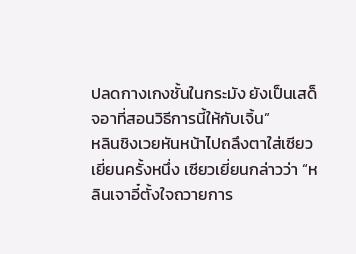ปลดกางเกงชั้นในกระมัง ยังเป็นเสด็จอาที่สอนวิธีการนี้ให้กับเจิ้น”
หลินชิงเวยหันหน้าไปถลึงตาใส่เซียวเยี่ยนครั้งหนึ่ง เซียวเยี่ยนกล่าวว่า “หลินเจาอี๋ตั้งใจถวายการ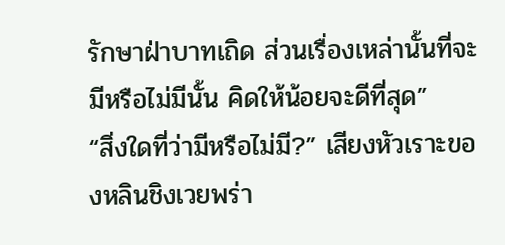รักษาฝ่าบาทเถิด ส่วนเรื่องเหล่านั้นที่จะมีหรือไม่มีนั้น คิดให้น้อยจะดีที่สุด”
“สิ่งใดที่ว่ามีหรือไม่มี?” เสียงหัวเราะของหลินชิงเวยพร่า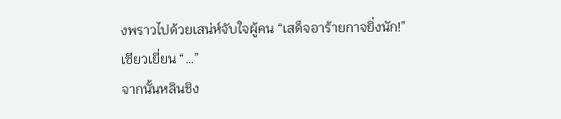งพราวไปด้วยเสน่ห์จับใจผู้คน “เสด็จอาร้ายกาจยิ่งนัก!”
เซียวเยี่ยน “…”
จากนั้นหลินชิง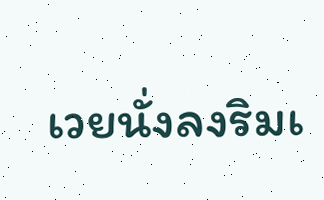เวยนั่งลงริมเ